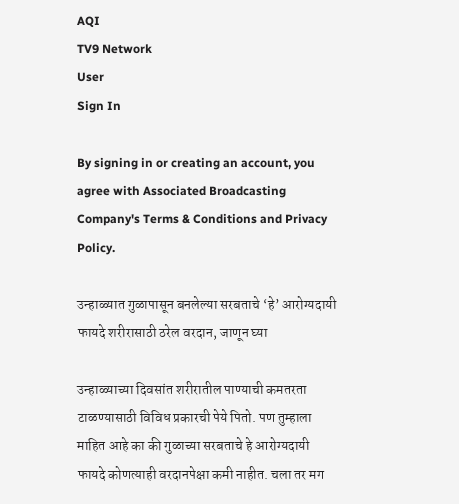AQI
TV9 Network
User
Sign In

By signing in or creating an account, you agree with Associated Broadcasting Company's Terms & Conditions and Privacy Policy.

उन्हाळ्यात गुळापासून बनलेल्या सरबताचे ‘हे’ आरोग्यदायी फायदे शरीरासाठी ठरेल वरदान, जाणून घ्या

उन्हाळ्याच्या दिवसांत शरीरातील पाण्याची कमतरता टाळण्यासाठी विविध प्रकारची पेये पितो. पण तुम्हाला माहित आहे का की गुळाच्या सरबताचे हे आरोग्यदायी फायदे कोणत्याही वरदानपेक्षा कमी नाहीत. चला तर मग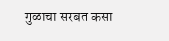गुळाचा सरबत कसा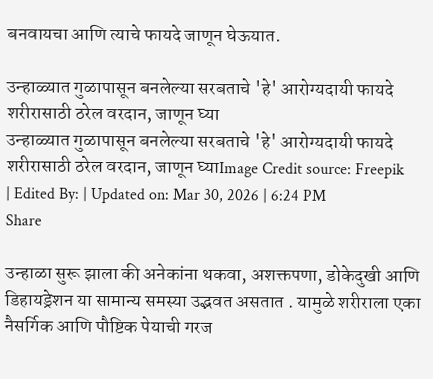बनवायचा आणि त्याचे फायदे जाणून घेऊयात.

उन्हाळ्यात गुळापासून बनलेल्या सरबताचे 'हे' आरोग्यदायी फायदे शरीरासाठी ठरेल वरदान, जाणून घ्या
उन्हाळ्यात गुळापासून बनलेल्या सरबताचे 'हे' आरोग्यदायी फायदे शरीरासाठी ठरेल वरदान, जाणून घ्याImage Credit source: Freepik
| Edited By: | Updated on: Mar 30, 2026 | 6:24 PM
Share

उन्हाळा सुरू झाला की अनेकांना थकवा, अशक्तपणा, डोकेदुखी आणि डिहायड्रेशन या सामान्य समस्या उद्भवत असतात . यामुळे शरीराला एका नैसर्गिक आणि पौष्टिक पेयाची गरज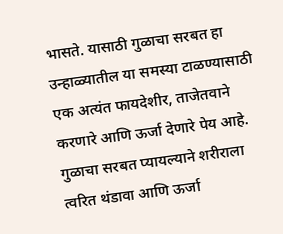भासते. यासाठी गुळाचा सरबत हा उन्हाळ्यातील या समस्या टाळण्यासाठी एक अत्यंत फायदेशीर, ताजेतवाने करणारे आणि ऊर्जा देणारे पेय आहे. गुळाचा सरबत प्यायल्याने शरीराला त्वरित थंडावा आणि ऊर्जा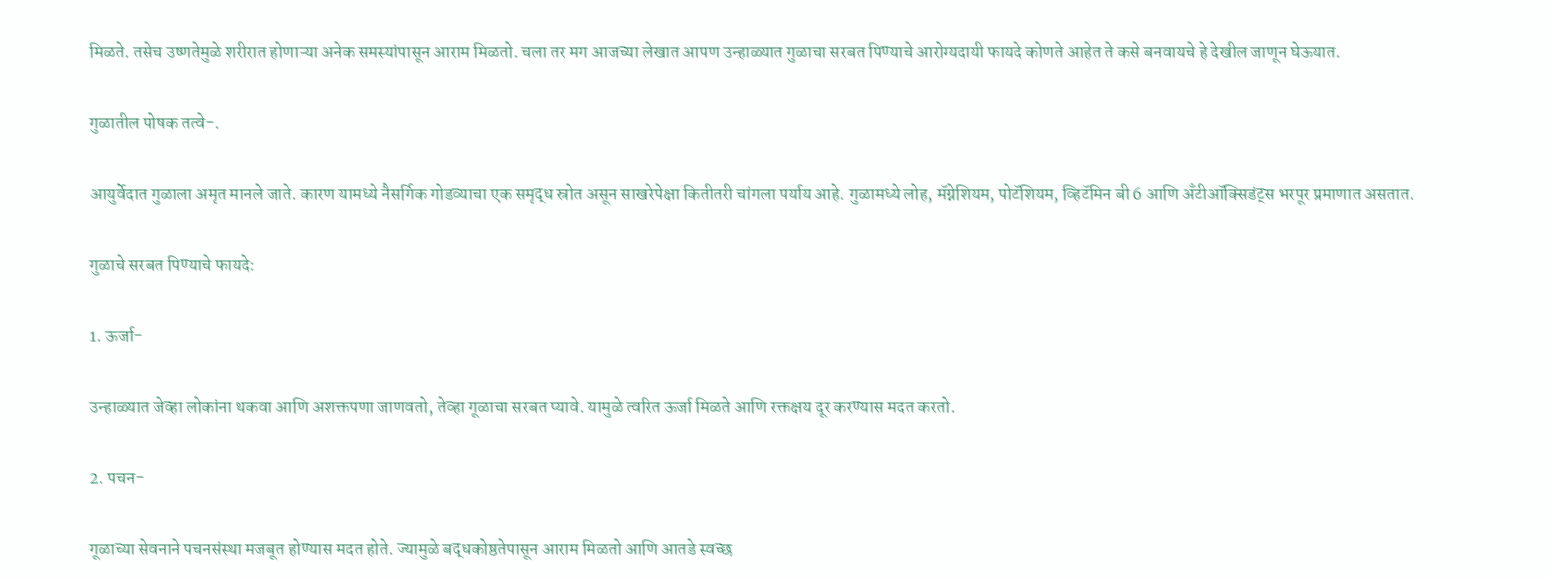मिळते. तसेच उष्णतेमुळे शरीरात होणाऱ्या अनेक समस्यांपासून आराम मिळतो. चला तर मग आजच्या लेखात आपण उन्हाळ्यात गुळाचा सरबत पिण्याचे आरोग्यदायी फायदे कोणते आहेत ते कसे बनवायचे हे देखील जाणून घेऊयात.

गुळातील पोषक तत्वे-.

आयुर्वेदात गुळाला अमृत मानले जाते. कारण यामध्ये नैसर्गिक गोडव्याचा एक समृद्ध स्रोत असून साखरेपेक्षा कितीतरी चांगला पर्याय आहे. गुळामध्ये लोह, मॅग्नेशियम, पोटॅशियम, व्हिटॅमिन बी 6 आणि अँटीऑक्सिडंट्स भरपूर प्रमाणात असतात.

गुळाचे सरबत पिण्याचे फायदे:

1. ऊर्जा-

उन्हाळ्यात जेव्हा लोकांना थकवा आणि अशक्तपणा जाणवतो, तेव्हा गूळाचा सरबत प्यावे. यामुळे त्वरित ऊर्जा मिळते आणि रक्तक्षय दूर करण्यास मदत करतो.

2. पचन-

गूळाच्या सेवनाने पचनसंस्था मजबूत होण्यास मदत होते. ज्यामुळे बद्धकोष्ठतेपासून आराम मिळतो आणि आतडे स्वच्छ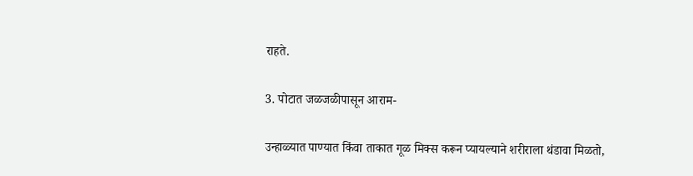राहते.

3. पोटात जळजळीपासून आराम-

उन्हाळ्यात पाण्यात किंवा ताकात गूळ मिक्स करून प्यायल्याने शरीराला थंडावा मिळतो,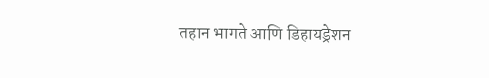तहान भागते आणि डिहायड्रेशन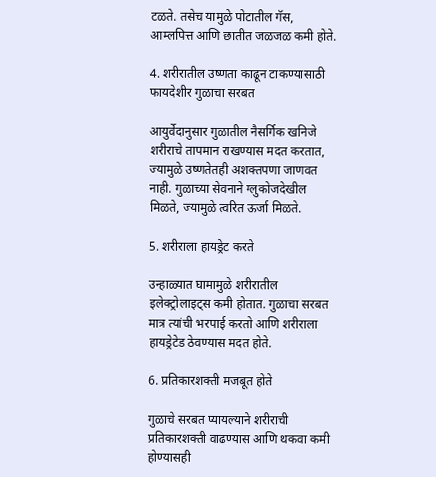टळते. तसेच यामुळे पोटातील गॅस, आम्लपित्त आणि छातीत जळजळ कमी होते.

4. शरीरातील उष्णता काढून टाकण्यासाठी फायदेशीर गुळाचा सरबत

आयुर्वेदानुसार गुळातील नैसर्गिक खनिजे शरीराचे तापमान राखण्यास मदत करतात, ज्यामुळे उष्णतेतही अशक्तपणा जाणवत नाही. गुळाच्या सेवनाने ग्लुकोजदेखील मिळते, ज्यामुळे त्वरित ऊर्जा मिळते.

5. शरीराला हायड्रेट करते

उन्हाळ्यात घामामुळे शरीरातील इलेक्ट्रोलाइट्स कमी होतात. गुळाचा सरबत मात्र त्यांची भरपाई करतो आणि शरीराला हायड्रेटेड ठेवण्यास मदत होते.

6. प्रतिकारशक्ती मजबूत होते

गुळाचे सरबत प्यायल्याने शरीराची प्रतिकारशक्ती वाढण्यास आणि थकवा कमी होण्यासही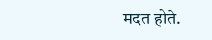मदत होते.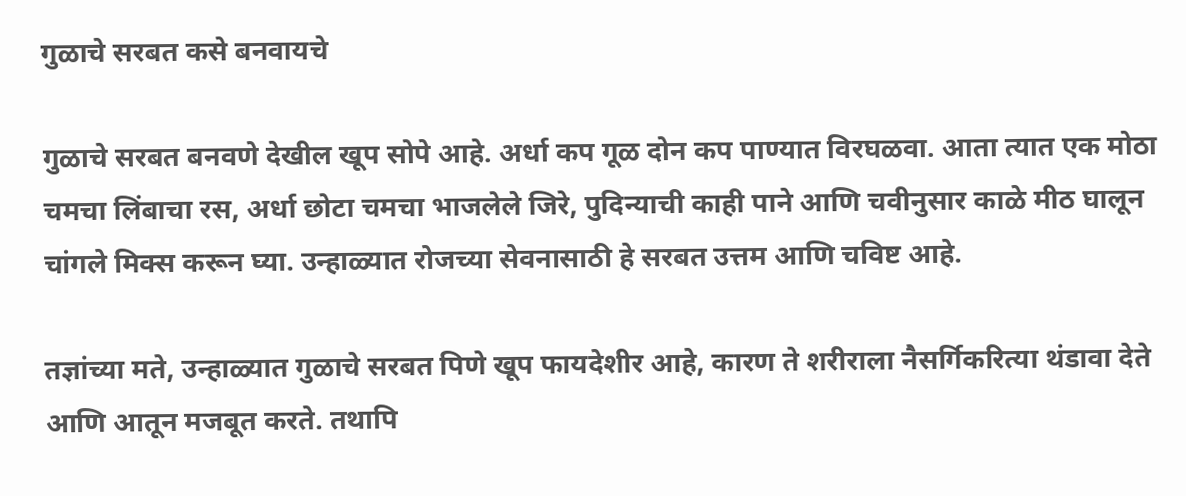गुळाचे सरबत कसे बनवायचे

गुळाचे सरबत बनवणे देखील खूप सोपे आहे. अर्धा कप गूळ दोन कप पाण्यात विरघळवा. आता त्यात एक मोठा चमचा लिंबाचा रस, अर्धा छोटा चमचा भाजलेले जिरे, पुदिन्याची काही पाने आणि चवीनुसार काळे मीठ घालून चांगले मिक्स करून घ्या. उन्हाळ्यात रोजच्या सेवनासाठी हे सरबत उत्तम आणि चविष्ट आहे.

तज्ञांच्या मते, उन्हाळ्यात गुळाचे सरबत पिणे खूप फायदेशीर आहे, कारण ते शरीराला नैसर्गिकरित्या थंडावा देते आणि आतून मजबूत करते. तथापि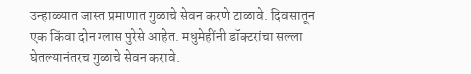उन्हाळ्यात जास्त प्रमाणात गुळाचे सेवन करणे टाळावे. दिवसातून एक किंवा दोन ग्लास पुरेसे आहेत. मधुमेहींनी डॉक्टरांचा सल्ला घेतल्यानंतरच गुळाचे सेवन करावे.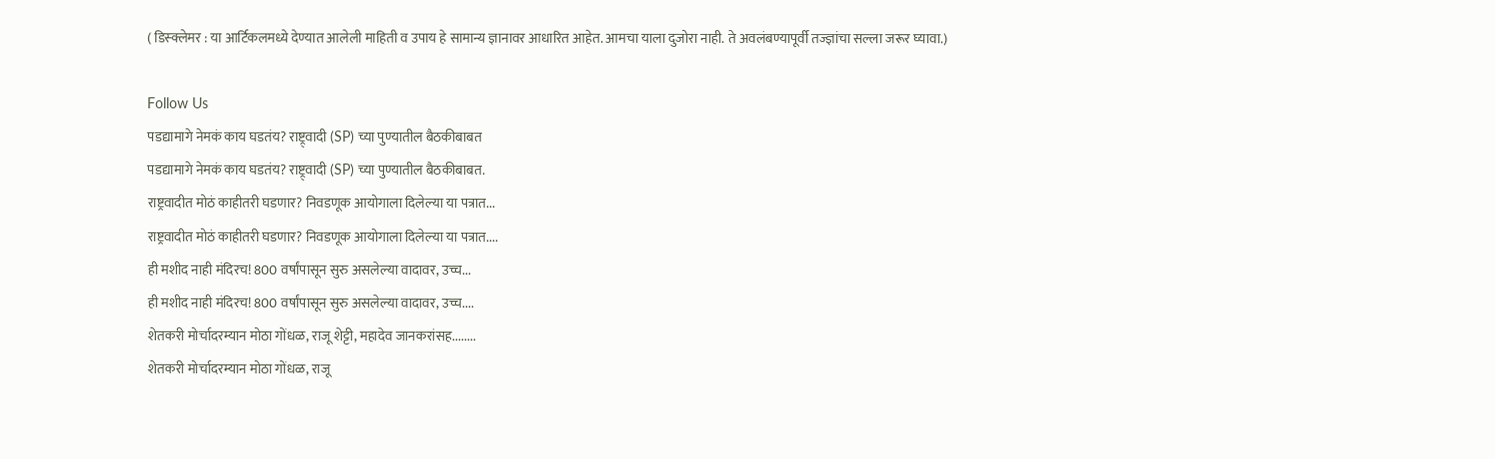( डिस्क्लेमर : या आर्टिकलमध्ये देण्यात आलेली माहिती व उपाय हे सामान्य ज्ञानावर आधारित आहेत. आमचा याला दुजोरा नाही. ते अवलंबण्यापूर्वी तज्ज्ञांचा सल्ला जरूर घ्यावा.)

Follow Us
पडद्यामागे नेमकं काय घडतंय? राष्ट्र्वादी (SP) च्या पुण्यातील बैठकीबाबत
पडद्यामागे नेमकं काय घडतंय? राष्ट्र्वादी (SP) च्या पुण्यातील बैठकीबाबत.
राष्ट्रवादीत मोठं काहीतरी घडणार? निवडणूक आयोगाला दिलेल्या या पत्रात...
राष्ट्रवादीत मोठं काहीतरी घडणार? निवडणूक आयोगाला दिलेल्या या पत्रात....
ही मशीद नाही मंदिरच! 800 वर्षांपासून सुरु असलेल्या वादावर, उच्च...
ही मशीद नाही मंदिरच! 800 वर्षांपासून सुरु असलेल्या वादावर, उच्च....
शेतकरी मोर्चादरम्यान मोठा गोंधळ, राजू शेट्टी, महादेव जानकरांसह........
शेतकरी मोर्चादरम्यान मोठा गोंधळ, राजू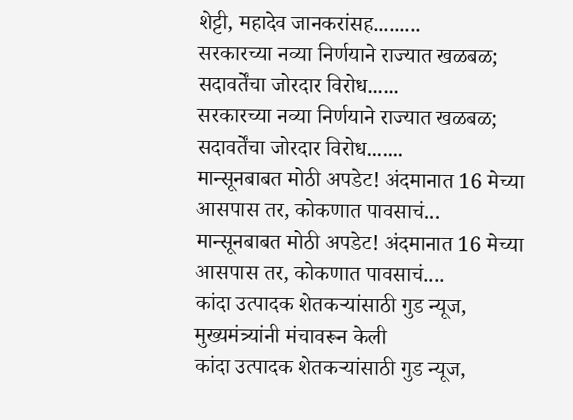शेट्टी, महादेव जानकरांसह.........
सरकारच्या नव्या निर्णयाने राज्यात खळबळ; सदावर्तेंचा जोरदार विरोध......
सरकारच्या नव्या निर्णयाने राज्यात खळबळ; सदावर्तेंचा जोरदार विरोध.......
मान्सूनबाबत मोठी अपडेट! अंदमानात 16 मेच्या आसपास तर, कोकणात पावसाचं...
मान्सूनबाबत मोठी अपडेट! अंदमानात 16 मेच्या आसपास तर, कोकणात पावसाचं....
कांदा उत्पादक शेतकऱ्यांसाठी गुड न्यूज, मुख्यमंत्र्यांनी मंचावरून केली
कांदा उत्पादक शेतकऱ्यांसाठी गुड न्यूज,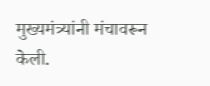मुख्यमंत्र्यांनी मंचावरून केली.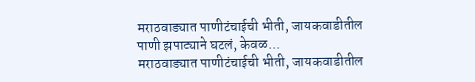मराठवाड्यात पाणीटंचाईची भीती, जायकवाडीतील पाणी झपाट्याने घटलं, केवळ...
मराठवाड्यात पाणीटंचाईची भीती, जायकवाडीतील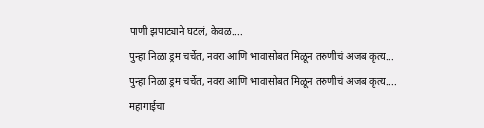पाणी झपाट्याने घटलं, केवळ....
पुन्हा निळा ड्रम चर्चेत, नवरा आणि भावासोबत मिळून तरुणीचं अजब कृत्य...
पुन्हा निळा ड्रम चर्चेत, नवरा आणि भावासोबत मिळून तरुणीचं अजब कृत्य....
महागाईचा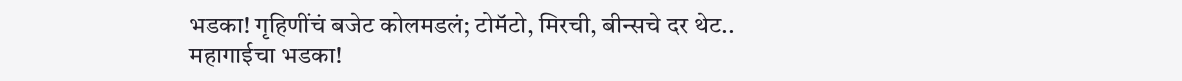भडका! गृहिणींचं बजेट कोलमडलं; टोमॅटो, मिरची, बीन्सचे दर थेट..
महागाईचा भडका!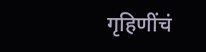गृहिणींचं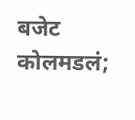बजेट कोलमडलं;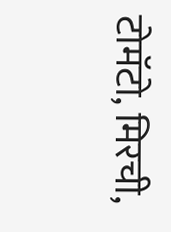टोमॅटो, मिरची,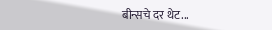बीन्सचे दर थेट...